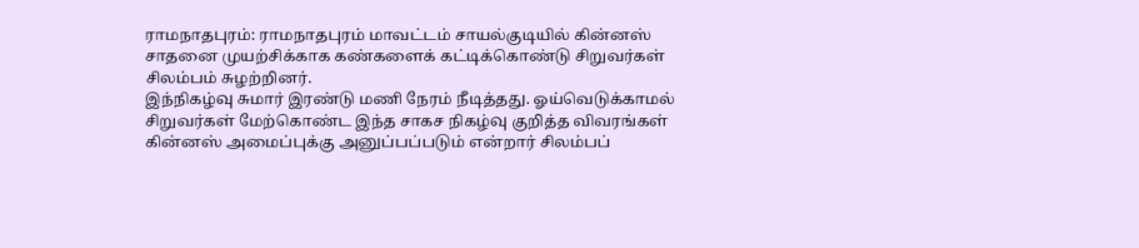ராமநாதபுரம்: ராமநாதபுரம் மாவட்டம் சாயல்குடியில் கின்னஸ் சாதனை முயற்சிக்காக கண்களைக் கட்டிக்கொண்டு சிறுவர்கள் சிலம்பம் சுழற்றினர்.
இந்நிகழ்வு சுமார் இரண்டு மணி நேரம் நீடித்தது. ஓய்வெடுக்காமல் சிறுவர்கள் மேற்கொண்ட இந்த சாகச நிகழ்வு குறித்த விவரங்கள் கின்னஸ் அமைப்புக்கு அனுப்பப்படும் என்றார் சிலம்பப்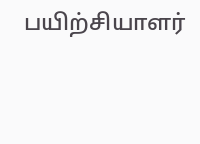பயிற்சியாளர்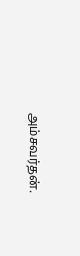அம்சவர்தன்.